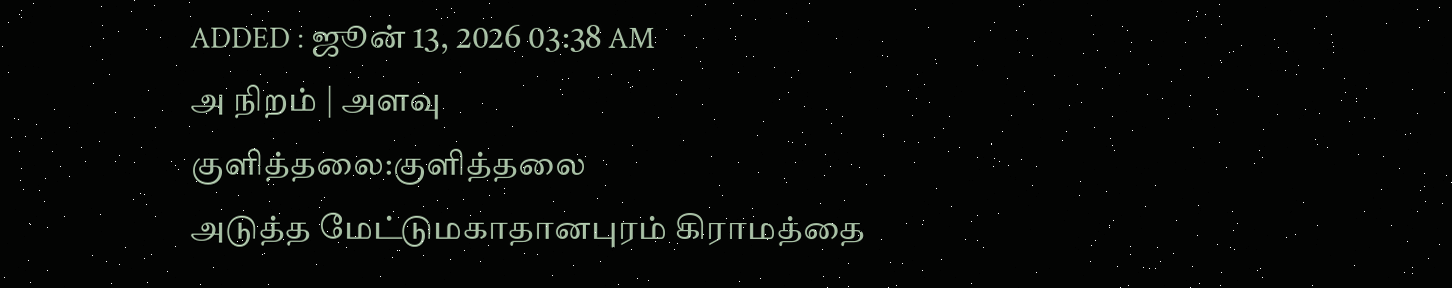ADDED : ஜூன் 13, 2026 03:38 AM
அ நிறம் | அளவு
குளித்தலை:குளித்தலை
அடுத்த மேட்டுமகாதானபுரம் கிராமத்தை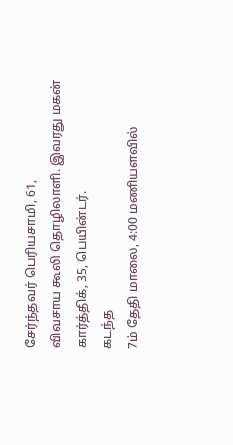சேர்ந்தவர் பெரியசாமி, 61,
விவசாய கூலி தொழிலாளி. இவரது மகன் கார்த்திக், 35, பெயின்டர்.
கடந்த
7ம் தேதி மாலை, 4:00 மணியளவில்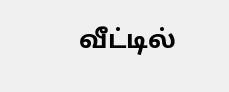வீட்டில்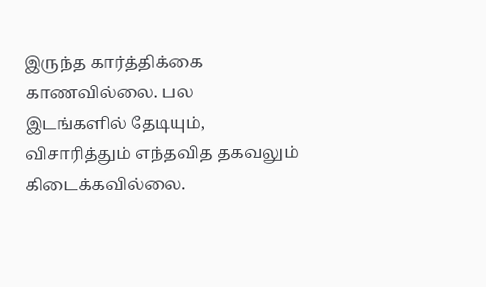இருந்த கார்த்திக்கை
காணவில்லை. பல இடங்களில் தேடியும், விசாரித்தும் எந்தவித தகவலும்
கிடைக்கவில்லை.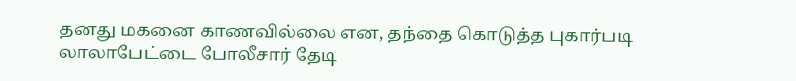தனது மகனை காணவில்லை என, தந்தை கொடுத்த புகார்படி
லாலாபேட்டை போலீசார் தேடி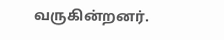வருகின்றனர்.